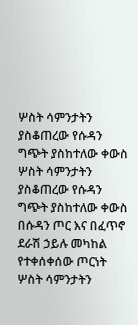ሦስት ሳምንታትን ያስቆጠረው የሱዳን ግጭት ያስከተለው ቀውስ
ሦስት ሳምንታትን ያስቆጠረው የሱዳን ግጭት ያስከተለው ቀውስ
በሱዳን ጦር እና በፈጥኖ ደራሽ ኃይሉ መካከል የተቀሰቀሰው ጦርነት ሦስት ሳምንታትን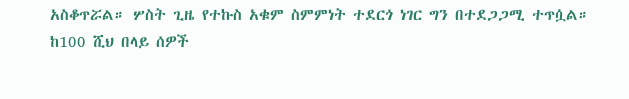አስቆጥሯል። ሦስት ጊዜ የተኩስ አቁም ስምምነት ተደርጎ ነገር ግን በተደጋጋሚ ተጥሷል።
ከ100 ሺህ በላይ ሰዎች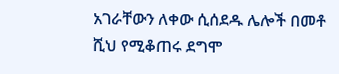አገራቸውን ለቀው ሲሰደዱ ሌሎች በመቶ ሺህ የሚቆጠሩ ደግሞ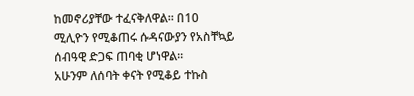ከመኖሪያቸው ተፈናቅለዋል። በ10 ሚሊዮን የሚቆጠሩ ሱዳናውያን የአስቸኳይ ሰብዓዊ ድጋፍ ጠባቂ ሆነዋል።
አሁንም ለሰባት ቀናት የሚቆይ ተኩስ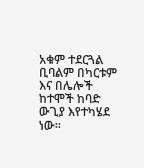አቁም ተደርጓል ቢባልም በካርቱም እና በሌሎች ከተሞች ከባድ ውጊያ እየተካሄደ ነው።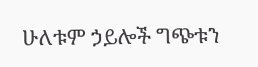ሁለቱም ኃይሎች ግጭቱን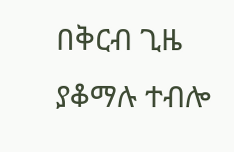በቅርብ ጊዜ ያቆማሉ ተብሎ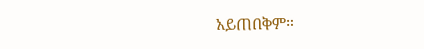አይጠበቅም።